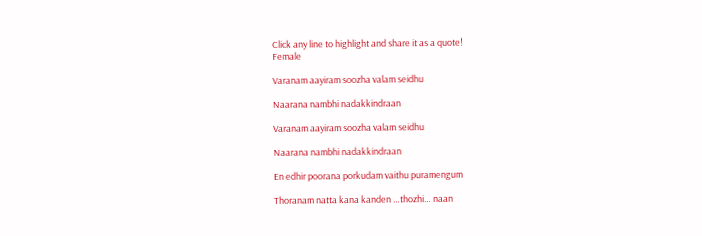Click any line to highlight and share it as a quote!
Female

Varanam aayiram soozha valam seidhu

Naarana nambhi nadakkindraan

Varanam aayiram soozha valam seidhu

Naarana nambhi nadakkindraan

En edhir poorana porkudam vaithu puramengum

Thoranam natta kana kanden …thozhi… naan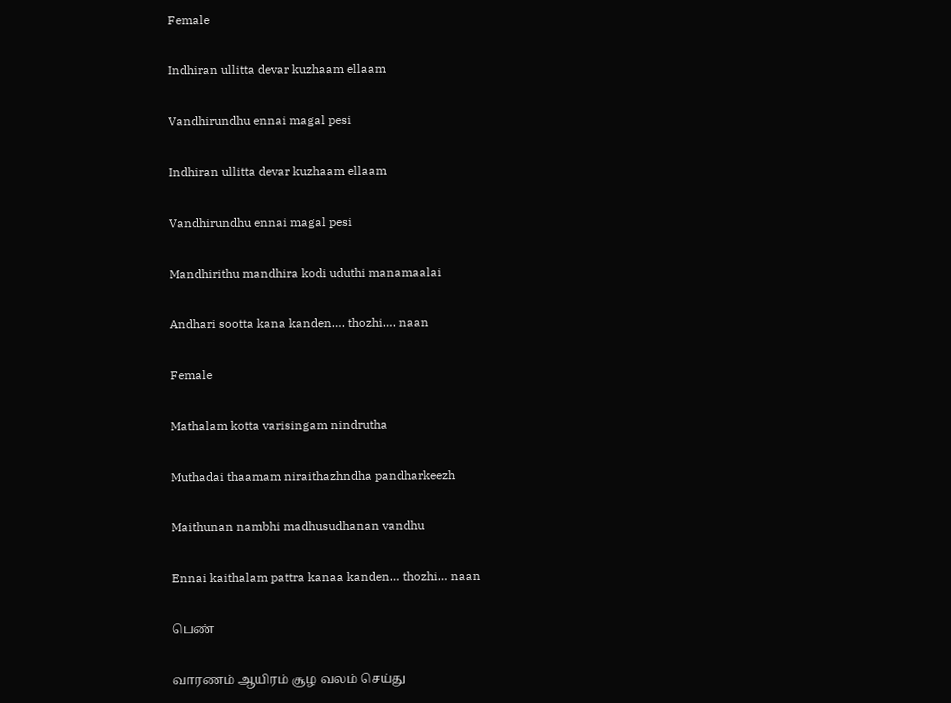Female

Indhiran ullitta devar kuzhaam ellaam

Vandhirundhu ennai magal pesi

Indhiran ullitta devar kuzhaam ellaam

Vandhirundhu ennai magal pesi

Mandhirithu mandhira kodi uduthi manamaalai

Andhari sootta kana kanden…. thozhi…. naan

Female

Mathalam kotta varisingam nindrutha

Muthadai thaamam niraithazhndha pandharkeezh

Maithunan nambhi madhusudhanan vandhu

Ennai kaithalam pattra kanaa kanden… thozhi… naan

பெண்

வாரணம் ஆயிரம் சூழ வலம் செய்து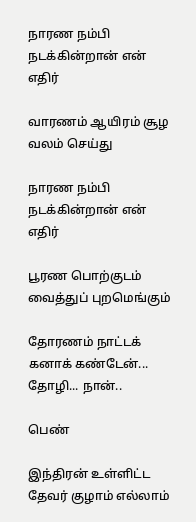நாரண நம்பி நடக்கின்றான் என் எதிர்

வாரணம் ஆயிரம் சூழ வலம் செய்து

நாரண நம்பி நடக்கின்றான் என் எதிர்

பூரண பொற்குடம் வைத்துப் புறமெங்கும்

தோரணம் நாட்டக் கனாக் கண்டேன்... தோழி... நான்..

பெண்

இந்திரன் உள்ளிட்ட தேவர் குழாம் எல்லாம்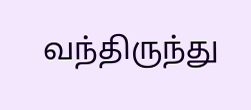வந்திருந்து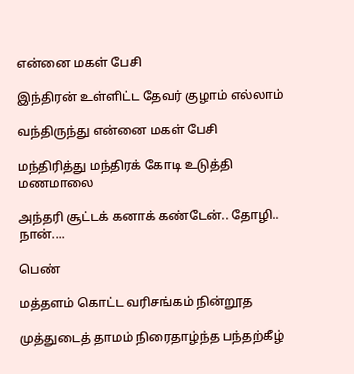என்னை மகள் பேசி

இந்திரன் உள்ளிட்ட தேவர் குழாம் எல்லாம்

வந்திருந்து என்னை மகள் பேசி

மந்திரித்து மந்திரக் கோடி உடுத்தி மணமாலை

அந்தரி சூட்டக் கனாக் கண்டேன்.. தோழி.. நான்....

பெண்

மத்தளம் கொட்ட வரிசங்கம் நின்றூத

முத்துடைத் தாமம் நிரைதாழ்ந்த பந்தற்கீழ்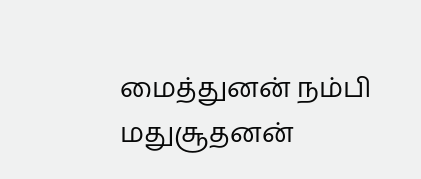மைத்துனன் நம்பி மதுசூதனன்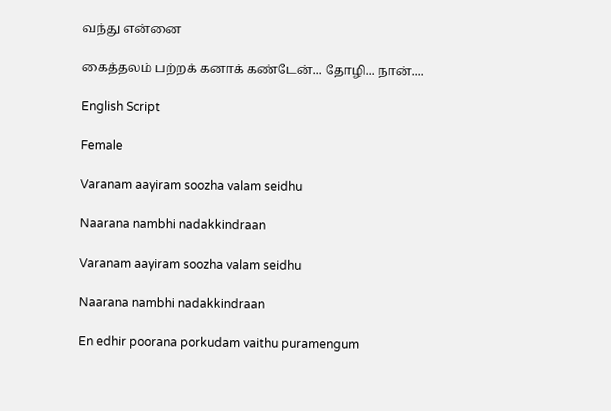வந்து என்னை

கைத்தலம் பற்றக் கனாக் கண்டேன்... தோழி... நான்....

English Script

Female

Varanam aayiram soozha valam seidhu

Naarana nambhi nadakkindraan

Varanam aayiram soozha valam seidhu

Naarana nambhi nadakkindraan

En edhir poorana porkudam vaithu puramengum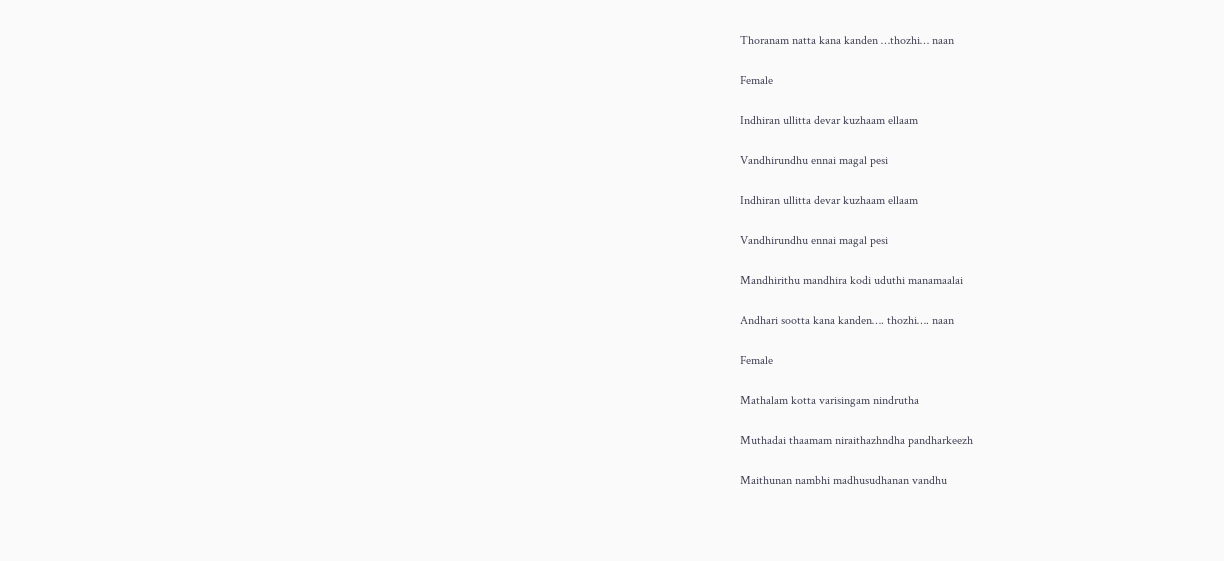Thoranam natta kana kanden …thozhi… naan

Female

Indhiran ullitta devar kuzhaam ellaam

Vandhirundhu ennai magal pesi

Indhiran ullitta devar kuzhaam ellaam

Vandhirundhu ennai magal pesi

Mandhirithu mandhira kodi uduthi manamaalai

Andhari sootta kana kanden…. thozhi…. naan

Female

Mathalam kotta varisingam nindrutha

Muthadai thaamam niraithazhndha pandharkeezh

Maithunan nambhi madhusudhanan vandhu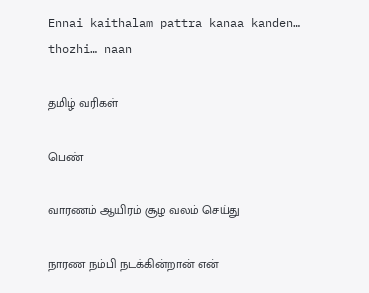Ennai kaithalam pattra kanaa kanden… thozhi… naan

தமிழ் வரிகள்

பெண்

வாரணம் ஆயிரம் சூழ வலம் செய்து

நாரண நம்பி நடக்கின்றான் என்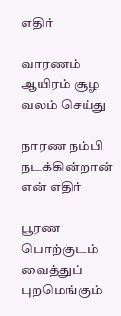எதிர்

வாரணம் ஆயிரம் சூழ வலம் செய்து

நாரண நம்பி நடக்கின்றான் என் எதிர்

பூரண பொற்குடம் வைத்துப் புறமெங்கும்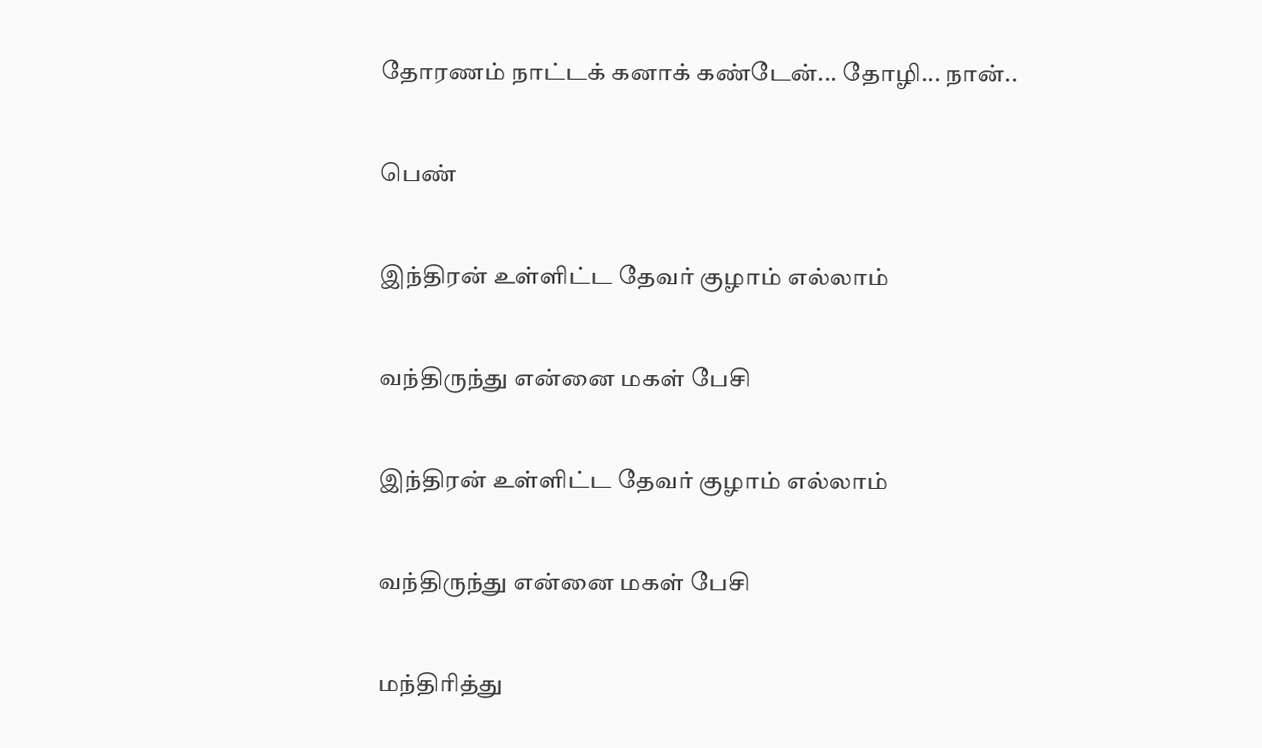தோரணம் நாட்டக் கனாக் கண்டேன்... தோழி... நான்..

பெண்

இந்திரன் உள்ளிட்ட தேவர் குழாம் எல்லாம்

வந்திருந்து என்னை மகள் பேசி

இந்திரன் உள்ளிட்ட தேவர் குழாம் எல்லாம்

வந்திருந்து என்னை மகள் பேசி

மந்திரித்து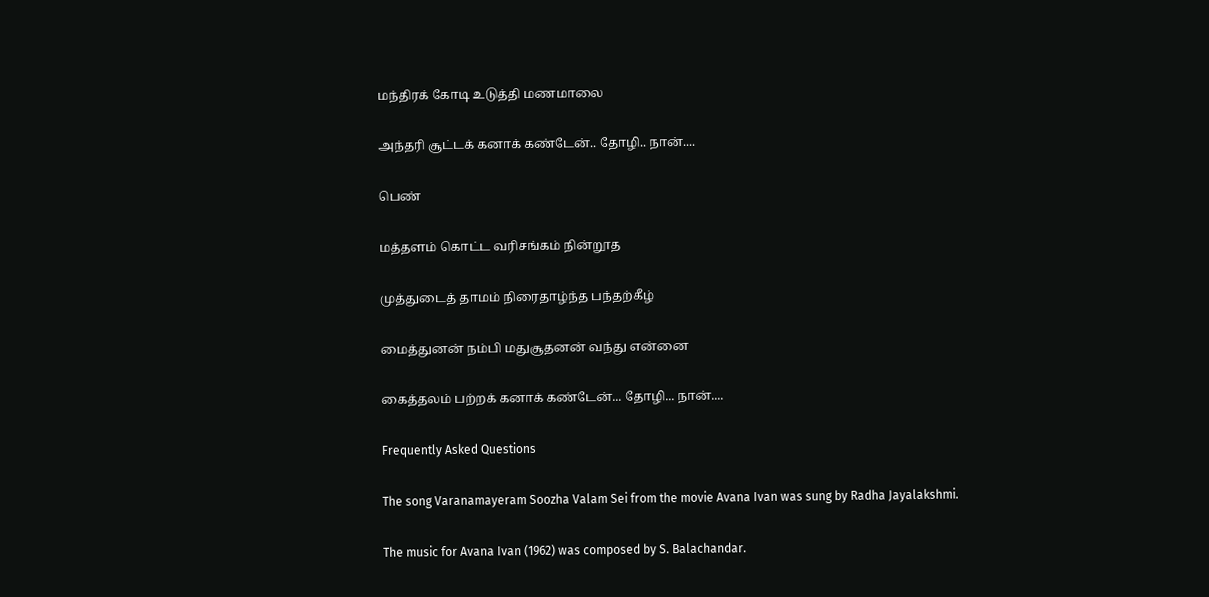மந்திரக் கோடி உடுத்தி மணமாலை

அந்தரி சூட்டக் கனாக் கண்டேன்.. தோழி.. நான்....

பெண்

மத்தளம் கொட்ட வரிசங்கம் நின்றூத

முத்துடைத் தாமம் நிரைதாழ்ந்த பந்தற்கீழ்

மைத்துனன் நம்பி மதுசூதனன் வந்து என்னை

கைத்தலம் பற்றக் கனாக் கண்டேன்... தோழி... நான்....

Frequently Asked Questions

The song Varanamayeram Soozha Valam Sei from the movie Avana Ivan was sung by Radha Jayalakshmi.

The music for Avana Ivan (1962) was composed by S. Balachandar.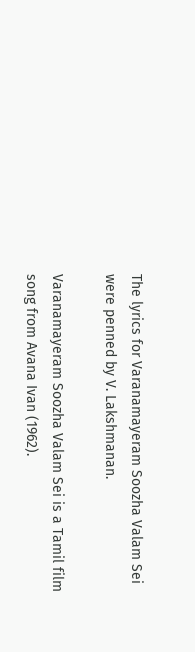The lyrics for Varanamayeram Soozha Valam Sei were penned by V. Lakshmanan.

Varanamayeram Soozha Valam Sei is a Tamil film song from Avana Ivan (1962).